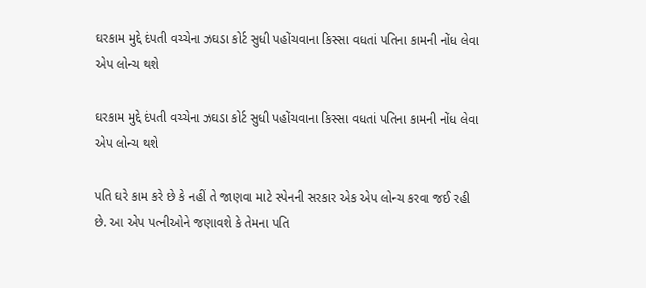ઘરકામ મુદ્દે દંપતી વચ્ચેના ઝઘડા કોર્ટ સુધી પહોંચવાના કિસ્સા વધતાં પતિના કામની નોંધ લેવા એપ લોન્ચ થશે

ઘરકામ મુદ્દે દંપતી વચ્ચેના ઝઘડા કોર્ટ સુધી પહોંચવાના કિસ્સા વધતાં પતિના કામની નોંધ લેવા એપ લોન્ચ થશે

પતિ ઘરે કામ કરે છે કે નહીં તે જાણવા માટે સ્પેનની સરકાર એક એપ લોન્ચ કરવા જઈ રહી છે. આ એપ પત્નીઓને જણાવશે કે તેમના પતિ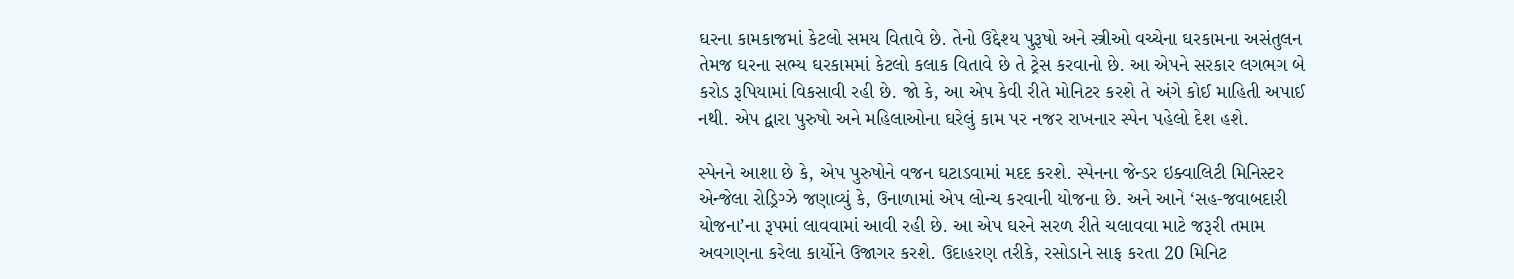ઘરના કામકાજમાં કેટલો સમય વિતાવે છે. તેનો ઉદ્દેશ્ય પુરૂષો અને સ્ત્રીઓ વચ્ચેના ઘરકામના અસંતુલન તેમજ ઘરના સભ્ય ઘરકામમાં કેટલો કલાક વિતાવે છે તે ટ્રેસ કરવાનો છે. આ એપને સરકાર લગભગ બે કરોડ રૂપિયામાં વિકસાવી રહી છે. જો કે, આ એપ કેવી રીતે મોનિટર કરશે તે અંગે કોઈ માહિતી અપાઈ નથી. એપ દ્વારા પુરુષો અને મહિલાઓના ઘરેલું કામ પર નજર રાખનાર સ્પેન પહેલો દેશ હશે.

સ્પેનને આશા છે કે, એપ પુરુષોને વજન ઘટાડવામાં મદદ કરશે. સ્પેનના જેન્ડર ઇક્વાલિટી મિનિસ્ટર એન્જેલા રોડ્રિગ્ઝે જણાવ્યું કે, ઉનાળામાં એપ લોન્ચ કરવાની યોજના છે. અને આને ‘સહ-જવાબદારી યોજના’ના રૂપમાં લાવવામાં આવી રહી છે. આ એપ ઘરને સરળ રીતે ચલાવવા માટે જરૂરી તમામ અવગણના કરેલા કાર્યોને ઉજાગર કરશે. ઉદાહરણ તરીકે, રસોડાને સાફ કરતા 20 મિનિટ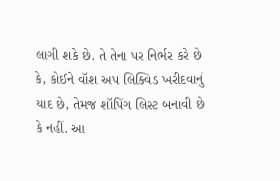લાગી શકે છે. તે તેના પર નિર્ભર કરે છે કે, કોઈને વૉશ અપ લિક્વિડ ખરીદવાનું યાદ છે, તેમજ શૉપિંગ લિસ્ટ બનાવી છે કે નહીં. આ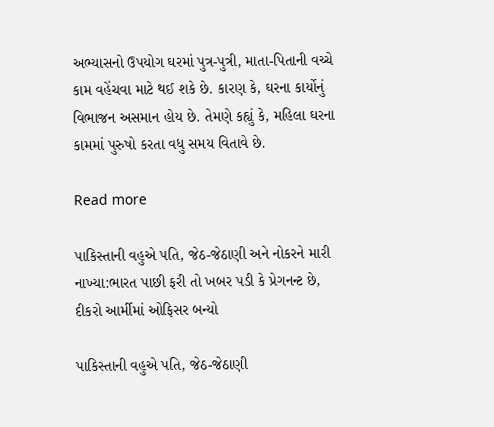અભ્યાસનો ઉપયોગ ઘરમાં પુત્ર-પુત્રી, માતા-પિતાની વચ્ચે કામ વહેંચવા માટે થઈ શકે છે. કારણ કે, ઘરના કાર્યોનું વિભાજન અસમાન હોય છે. તેમણે કહ્યું કે, મહિલા ઘરના કામમાં પુરુષો કરતા વધુ સમય વિતાવે છે.

Read more

પાકિસ્તાની વહુએ પતિ, જેઠ-જેઠાણી અને નોકરને મારી નાખ્યા:ભારત પાછી ફરી તો ખબર પડી કે પ્રેગનન્ટ છે, દીકરો આર્મીમાં ઓફિસર બન્યો

પાકિસ્તાની વહુએ પતિ, જેઠ-જેઠાણી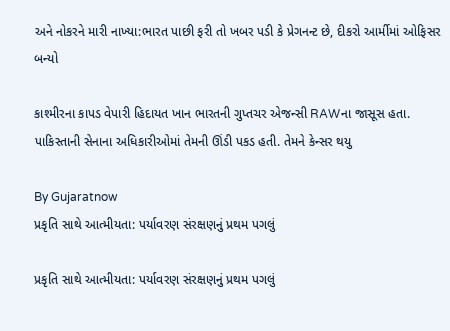અને નોકરને મારી નાખ્યા:ભારત પાછી ફરી તો ખબર પડી કે પ્રેગનન્ટ છે, દીકરો આર્મીમાં ઓફિસર બન્યો

કાશ્મીરના કાપડ વેપારી હિદાયત ખાન ભારતની ગુપ્તચર એજન્સી RAWના જાસૂસ હતા. પાકિસ્તાની સેનાના અધિકારીઓમાં તેમની ઊંડી પકડ હતી. તેમને કેન્સર થયુ

By Gujaratnow
પ્રકૃતિ સાથે આત્મીયતા: પર્યાવરણ સંરક્ષણનું પ્રથમ પગલું

પ્રકૃતિ સાથે આત્મીયતા: પર્યાવરણ સંરક્ષણનું પ્રથમ પગલું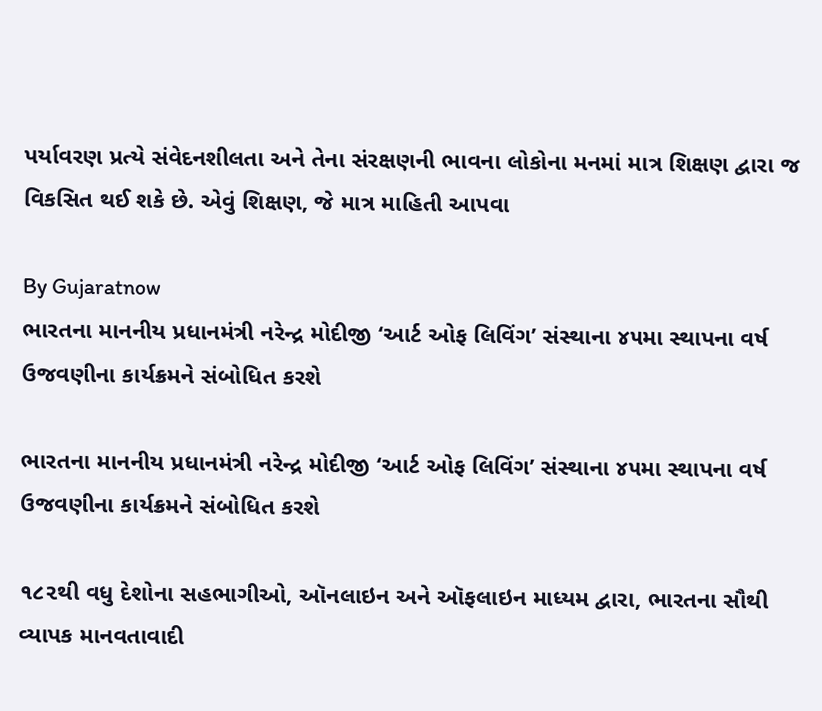પર્યાવરણ પ્રત્યે સંવેદનશીલતા અને તેના સંરક્ષણની ભાવના લોકોના મનમાં માત્ર શિક્ષણ દ્વારા જ વિકસિત થઈ શકે છે. એવું શિક્ષણ, જે માત્ર માહિતી આપવા

By Gujaratnow
ભારતના માનનીય પ્રધાનમંત્રી નરેન્દ્ર મોદીજી ‘આર્ટ ઓફ લિવિંગ’ સંસ્થાના ૪૫મા સ્થાપના વર્ષ ઉજવણીના કાર્યક્રમને સંબોધિત કરશે

ભારતના માનનીય પ્રધાનમંત્રી નરેન્દ્ર મોદીજી ‘આર્ટ ઓફ લિવિંગ’ સંસ્થાના ૪૫મા સ્થાપના વર્ષ ઉજવણીના કાર્યક્રમને સંબોધિત કરશે

૧૮૨થી વધુ દેશોના સહભાગીઓ, ઑનલાઇન અને ઑફલાઇન માધ્યમ દ્વારા, ભારતના સૌથી વ્યાપક માનવતાવાદી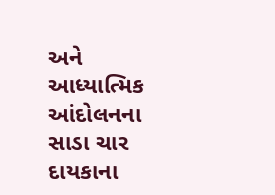અને આધ્યાત્મિક આંદોલનના સાડા ચાર દાયકાના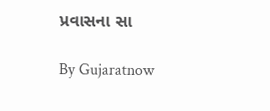પ્રવાસના સા

By Gujaratnow